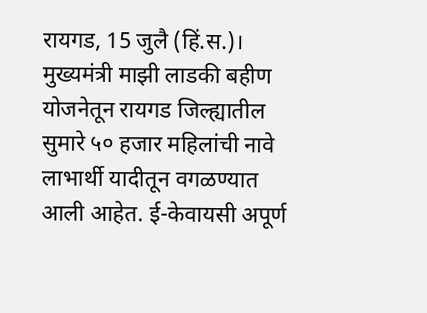रायगड, 15 जुलै (हिं.स.)। मुख्यमंत्री माझी लाडकी बहीण योजनेतून रायगड जिल्ह्यातील सुमारे ५० हजार महिलांची नावे लाभार्थी यादीतून वगळण्यात आली आहेत. ई-केवायसी अपूर्ण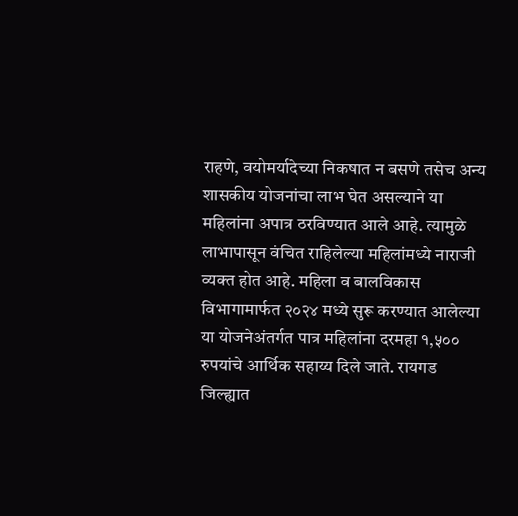राहणे, वयोमर्यादेच्या निकषात न बसणे तसेच अन्य शासकीय योजनांचा लाभ घेत असल्याने या महिलांना अपात्र ठरविण्यात आले आहे. त्यामुळे लाभापासून वंचित राहिलेल्या महिलांमध्ये नाराजी व्यक्त होत आहे. महिला व बालविकास विभागामार्फत २०२४ मध्ये सुरू करण्यात आलेल्या या योजनेअंतर्गत पात्र महिलांना दरमहा १,५०० रुपयांचे आर्थिक सहाय्य दिले जाते. रायगड जिल्ह्यात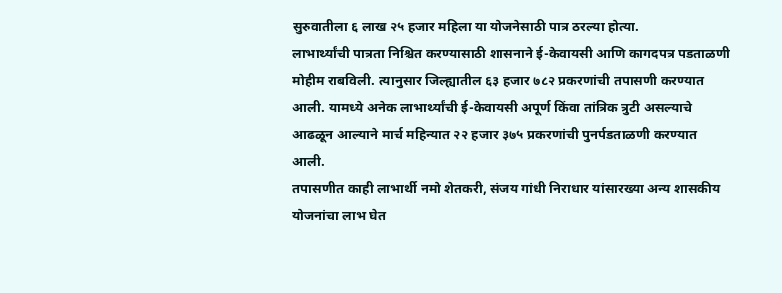सुरुवातीला ६ लाख २५ हजार महिला या योजनेसाठी पात्र ठरल्या होत्या.
लाभार्थ्यांची पात्रता निश्चित करण्यासाठी शासनाने ई-केवायसी आणि कागदपत्र पडताळणी मोहीम राबविली. त्यानुसार जिल्ह्यातील ६३ हजार ७८२ प्रकरणांची तपासणी करण्यात आली. यामध्ये अनेक लाभार्थ्यांची ई-केवायसी अपूर्ण किंवा तांत्रिक त्रुटी असल्याचे आढळून आल्याने मार्च महिन्यात २२ हजार ३७५ प्रकरणांची पुनर्पडताळणी करण्यात आली.
तपासणीत काही लाभार्थी नमो शेतकरी, संजय गांधी निराधार यांसारख्या अन्य शासकीय योजनांचा लाभ घेत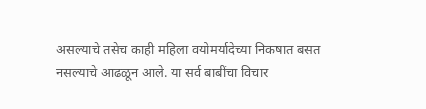असल्याचे तसेच काही महिला वयोमर्यादेच्या निकषात बसत नसल्याचे आढळून आले. या सर्व बाबींचा विचार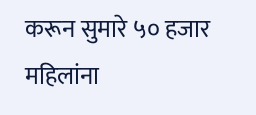करून सुमारे ५० हजार महिलांना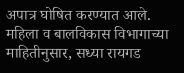अपात्र घोषित करण्यात आले. महिला व बालविकास विभागाच्या माहितीनुसार, सध्या रायगड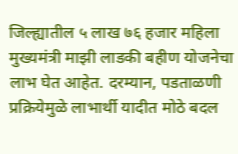जिल्ह्यातील ५ लाख ७६ हजार महिला मुख्यमंत्री माझी लाडकी बहीण योजनेचा लाभ घेत आहेत. दरम्यान, पडताळणी प्रक्रियेमुळे लाभार्थी यादीत मोठे बदल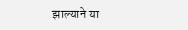झाल्याने या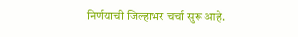निर्णयाची जिल्हाभर चर्चा सुरू आहे.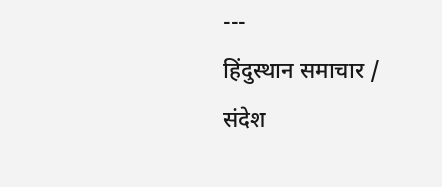---
हिंदुस्थान समाचार / संदेश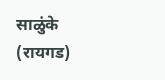साळुंके (रायगड)